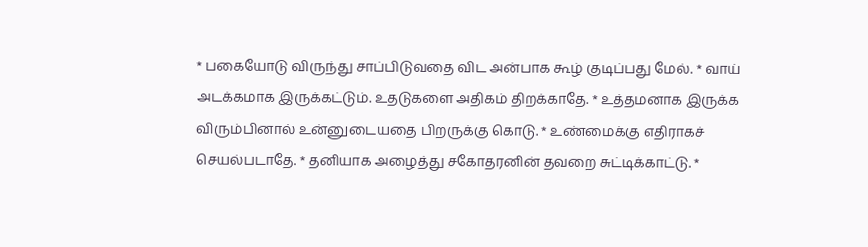* பகையோடு விருந்து சாப்பிடுவதை விட அன்பாக கூழ் குடிப்பது மேல். * வாய் அடக்கமாக இருக்கட்டும். உதடுகளை அதிகம் திறக்காதே. * உத்தமனாக இருக்க விரும்பினால் உன்னுடையதை பிறருக்கு கொடு. * உண்மைக்கு எதிராகச் செயல்படாதே. * தனியாக அழைத்து சகோதரனின் தவறை சுட்டிக்காட்டு. *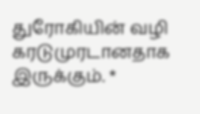துரோகியின் வழி கரடுமுரடானதாக இருக்கும். *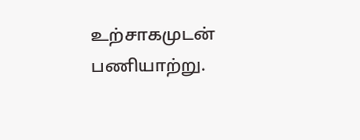உற்சாகமுடன் பணியாற்று.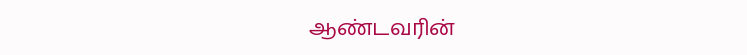ஆண்டவரின்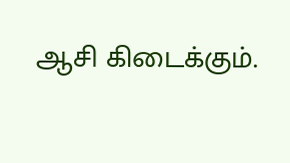ஆசி கிடைக்கும்.